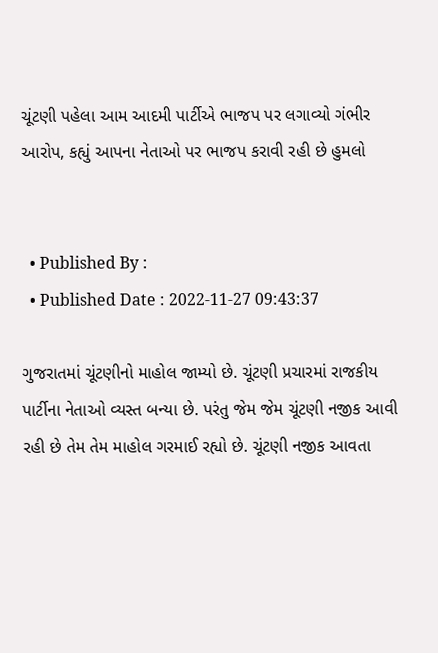ચૂંટણી પહેલા આમ આદમી પાર્ટીએ ભાજપ પર લગાવ્યો ગંભીર આરોપ, કહ્યું આપના નેતાઓ પર ભાજપ કરાવી રહી છે હુમલો


  • Published By :
  • Published Date : 2022-11-27 09:43:37

ગુજરાતમાં ચૂંટણીનો માહોલ જામ્યો છે. ચૂંટણી પ્રચારમાં રાજકીય પાર્ટીના નેતાઓ વ્યસ્ત બન્યા છે. પરંતુ જેમ જેમ ચૂંટણી નજીક આવી રહી છે તેમ તેમ માહોલ ગરમાઈ રહ્યો છે. ચૂંટણી નજીક આવતા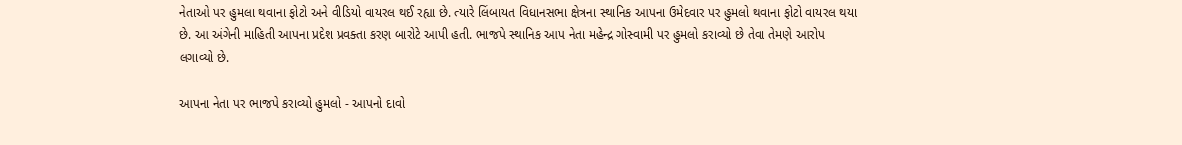નેતાઓ પર હુમલા થવાના ફોટો અને વીડિયો વાયરલ થઈ રહ્યા છે. ત્યારે લિંબાયત વિધાનસભા ક્ષેત્રના સ્થાનિક આપના ઉમેદવાર પર હુમલો થવાના ફોટો વાયરલ થયા છે. આ અંગેની માહિતી આપના પ્રદેશ પ્રવક્તા કરણ બારોટે આપી હતી. ભાજપે સ્થાનિક આપ નેતા મહેન્દ્ર ગોસ્વામી પર હુમલો કરાવ્યો છે તેવા તેમણે આરોપ લગાવ્યો છે.

આપના નેતા પર ભાજપે કરાવ્યો હુમલો - આપનો દાવો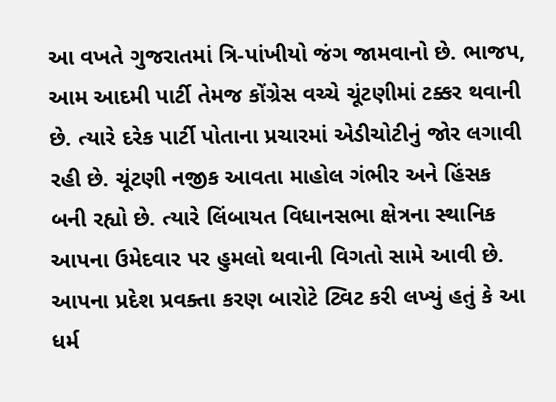આ વખતે ગુજરાતમાં ત્રિ-પાંખીયો જંગ જામવાનો છે. ભાજપ, આમ આદમી પાર્ટી તેમજ કોંગ્રેસ વચ્ચે ચૂંટણીમાં ટક્કર થવાની છે. ત્યારે દરેક પાર્ટી પોતાના પ્રચારમાં એડીચોટીનું જોર લગાવી રહી છે. ચૂંટણી નજીક આવતા માહોલ ગંભીર અને હિંસક બની રહ્યો છે. ત્યારે લિંબાયત વિધાનસભા ક્ષેત્રના સ્થાનિક આપના ઉમેદવાર પર હુમલો થવાની વિગતો સામે આવી છે. આપના પ્રદેશ પ્રવક્તા કરણ બારોટે ટ્વિટ કરી લખ્યું હતું કે આ ધર્મ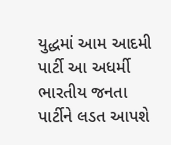યુદ્ધમાં આમ આદમી પાર્ટી આ અધર્મી ભારતીય જનતા પાર્ટીને લડત આપશે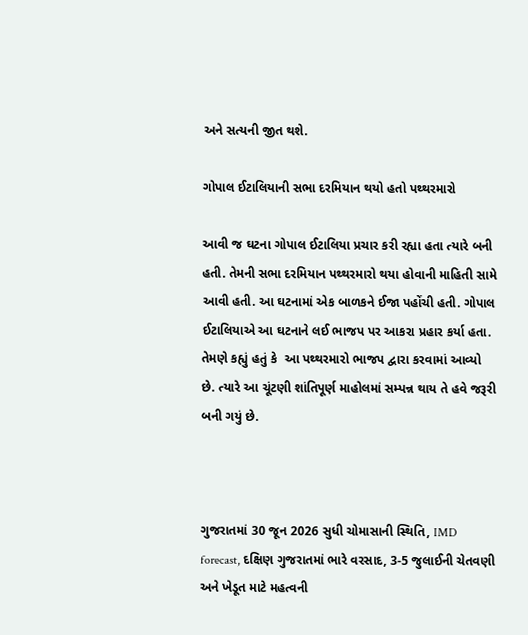અને સત્યની જીત થશે.

ગોપાલ ઈટાલિયાની સભા દરમિયાન થયો હતો પથ્થરમારો

આવી જ ઘટના ગોપાલ ઈટાલિયા પ્રચાર કરી રહ્યા હતા ત્યારે બની હતી. તેમની સભા દરમિયાન પથ્થરમારો થયા હોવાની માહિતી સામે આવી હતી. આ ઘટનામાં એક બાળકને ઈજા પહોંચી હતી. ગોપાલ ઈટાલિયાએ આ ઘટનાને લઈ ભાજપ પર આકરા પ્રહાર કર્યા હતા. તેમણે કહ્યું હતું કે  આ પથ્થરમારો ભાજપ દ્વારા કરવામાં આવ્યો છે. ત્યારે આ ચૂંટણી શાંતિપૂર્ણ માહોલમાં સમ્પન્ન થાય તે હવે જરૂરી બની ગયું છે.



ગુજરાતમાં 30 જૂન 2026 સુધી ચોમાસાની સ્થિતિ, IMD forecast, દક્ષિણ ગુજરાતમાં ભારે વરસાદ, 3-5 જુલાઈની ચેતવણી અને ખેડૂત માટે મહત્વની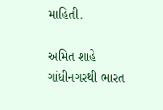માહિતી.

અમિત શાહે ગાંધીનગરથી ભારત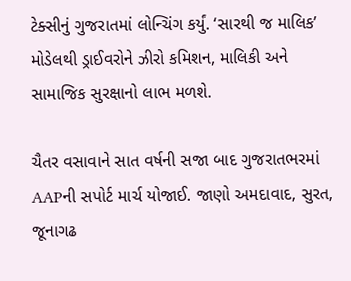ટેક્સીનું ગુજરાતમાં લોન્ચિંગ કર્યું. ‘સારથી જ માલિક’ મોડેલથી ડ્રાઈવરોને ઝીરો કમિશન, માલિકી અને સામાજિક સુરક્ષાનો લાભ મળશે.

ચૈતર વસાવાને સાત વર્ષની સજા બાદ ગુજરાતભરમાં AAPની સપોર્ટ માર્ચ યોજાઈ. જાણો અમદાવાદ, સુરત, જૂનાગઢ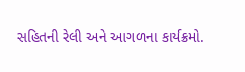સહિતની રેલી અને આગળના કાર્યક્રમો.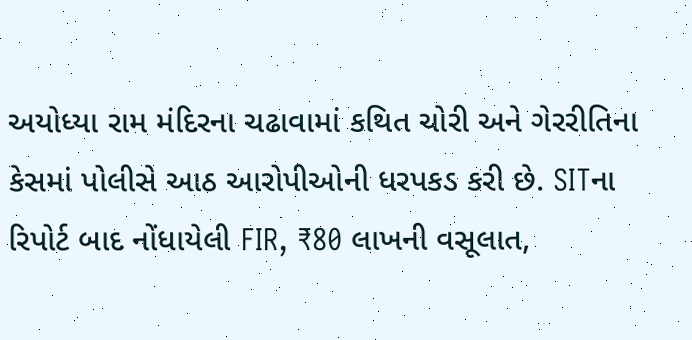અયોધ્યા રામ મંદિરના ચઢાવામાં કથિત ચોરી અને ગેરરીતિના કેસમાં પોલીસે આઠ આરોપીઓની ધરપકડ કરી છે. SITના રિપોર્ટ બાદ નોંધાયેલી FIR, ₹80 લાખની વસૂલાત,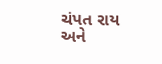ચંપત રાય અને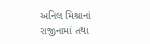અનિલ મિશ્રાનાં રાજીનામાં તથા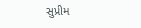સુપ્રીમ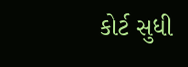કોર્ટ સુધી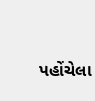પહોંચેલા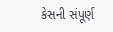કેસની સંપૂર્ણ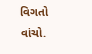વિગતો વાંચો.